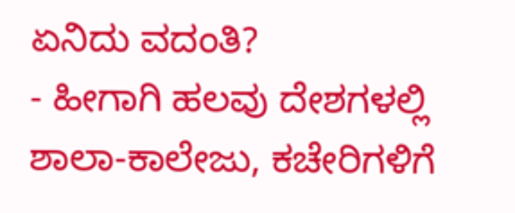ಏನಿದು ವದಂತಿ?
- ಹೀಗಾಗಿ ಹಲವು ದೇಶಗಳಲ್ಲಿ ಶಾಲಾ-ಕಾಲೇಜು, ಕಚೇರಿಗಳಿಗೆ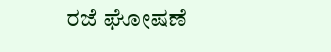ರಜೆ ಘೋಷಣೆ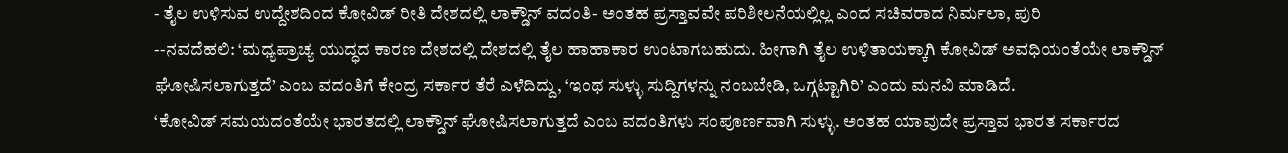- ತೈಲ ಉಳಿಸುವ ಉದ್ದೇಶದಿಂದ ಕೋವಿಡ್ ರೀತಿ ದೇಶದಲ್ಲಿ ಲಾಕ್ಡೌನ್ ವದಂತಿ- ಅಂತಹ ಪ್ರಸ್ತಾವವೇ ಪರಿಶೀಲನೆಯಲ್ಲಿಲ್ಲ ಎಂದ ಸಚಿವರಾದ ನಿರ್ಮಲಾ, ಪುರಿ
--ನವದೆಹಲಿ: ‘ಮಧ್ಯಪ್ರಾಚ್ಯ ಯುದ್ಧದ ಕಾರಣ ದೇಶದಲ್ಲಿ ದೇಶದಲ್ಲಿ ತೈಲ ಹಾಹಾಕಾರ ಉಂಟಾಗಬಹುದು. ಹೀಗಾಗಿ ತೈಲ ಉಳಿತಾಯಕ್ಕಾಗಿ ಕೋವಿಡ್ ಅವಧಿಯಂತೆಯೇ ಲಾಕ್ಡೌನ್ ಘೋಷಿಸಲಾಗುತ್ತದೆ’ ಎಂಬ ವದಂತಿಗೆ ಕೇಂದ್ರ ಸರ್ಕಾರ ತೆರೆ ಎಳೆದಿದ್ದು, ‘ಇಂಥ ಸುಳ್ಳು ಸುದ್ದಿಗಳನ್ನು ನಂಬಬೇಡಿ, ಒಗ್ಗಟ್ಟಾಗಿರಿ’ ಎಂದು ಮನವಿ ಮಾಡಿದೆ.
‘ಕೋವಿಡ್ ಸಮಯದಂತೆಯೇ ಭಾರತದಲ್ಲಿ ಲಾಕ್ಡೌನ್ ಘೋಷಿಸಲಾಗುತ್ತದೆ ಎಂಬ ವದಂತಿಗಳು ಸಂಪೂರ್ಣವಾಗಿ ಸುಳ್ಳು. ಅಂತಹ ಯಾವುದೇ ಪ್ರಸ್ತಾವ ಭಾರತ ಸರ್ಕಾರದ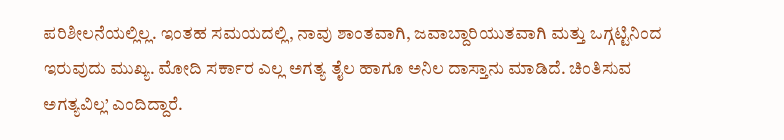ಪರಿಶೀಲನೆಯಲ್ಲಿಲ್ಲ. ಇಂತಹ ಸಮಯದಲ್ಲಿ, ನಾವು ಶಾಂತವಾಗಿ, ಜವಾಬ್ದಾರಿಯುತವಾಗಿ ಮತ್ತು ಒಗ್ಗಟ್ಟಿನಿಂದ ಇರುವುದು ಮುಖ್ಯ. ಮೋದಿ ಸರ್ಕಾರ ಎಲ್ಲ ಅಗತ್ಯ ತೈಲ ಹಾಗೂ ಅನಿಲ ದಾಸ್ತಾನು ಮಾಡಿದೆ. ಚಿಂತಿಸುವ ಅಗತ್ಯವಿಲ್ಲ’ ಎಂದಿದ್ದಾರೆ.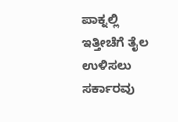ಪಾಕ್ನಲ್ಲಿ ಇತ್ತೀಚೆಗೆ ತೈಲ ಉಳಿಸಲು ಸರ್ಕಾರವು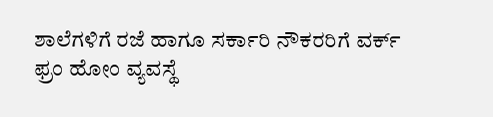ಶಾಲೆಗಳಿಗೆ ರಜೆ ಹಾಗೂ ಸರ್ಕಾರಿ ನೌಕರರಿಗೆ ವರ್ಕ್ ಫ್ರಂ ಹೋಂ ವ್ಯವಸ್ಥೆ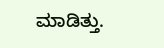ಮಾಡಿತ್ತು.